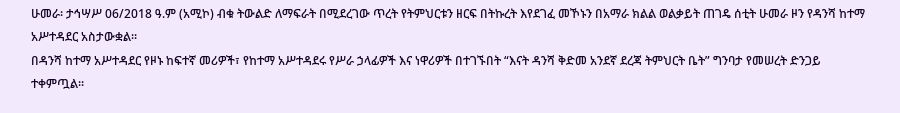ሁመራ፡ ታኅሣሥ 06/2018 ዓ.ም (አሚኮ) ብቁ ትውልድ ለማፍራት በሚደረገው ጥረት የትምህርቱን ዘርፍ በትኩረት እየደገፈ መኾኑን በአማራ ክልል ወልቃይት ጠገዴ ሰቲት ሁመራ ዞን የዳንሻ ከተማ አሥተዳደር አስታውቋል።
በዳንሻ ከተማ አሥተዳደር የዞኑ ከፍተኛ መሪዎች፣ የከተማ አሥተዳደሩ የሥራ ኃላፊዎች እና ነዋሪዎች በተገኙበት “እናት ዳንሻ ቅድመ አንደኛ ደረጃ ትምህርት ቤት” ግንባታ የመሠረት ድንጋይ ተቀምጧል።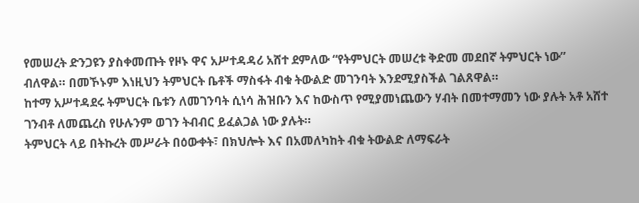የመሠረት ድንጋዩን ያስቀመጡት የዞኑ ዋና አሥተዳዳሪ አሸተ ደምለው “የትምህርት መሠረቱ ቅድመ መደበኛ ትምህርት ነው” ብለዋል። በመኾኑም እነዚህን ትምህርት ቤቶች ማስፋት ብቁ ትውልድ መገንባት እንደሚያስችል ገልጸዋል።
ከተማ አሥተዳደሩ ትምህርት ቤቱን ለመገንባት ሲነሳ ሕዝቡን እና ከውስጥ የሚያመነጨውን ሃብት በመተማመን ነው ያሉት አቶ አሸተ ገንብቶ ለመጨረስ የሁሉንም ወገን ትብብር ይፈልጋል ነው ያሉት።
ትምህርት ላይ በትኩረት መሥራት በዕውቀት፣ በክህሎት እና በአመለካከት ብቁ ትውልድ ለማፍራት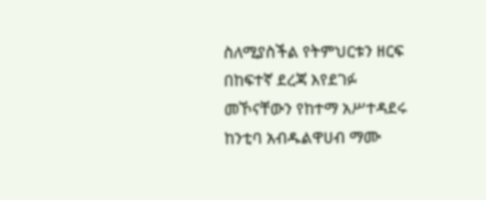ስለሚያስችል የትምህርቱን ዘርፍ በከፍተኛ ደረጃ እየደገፉ መኾናቸውን የከተማ አሥተዳደሩ ከንቲባ አብዱልዋሀብ ማሙ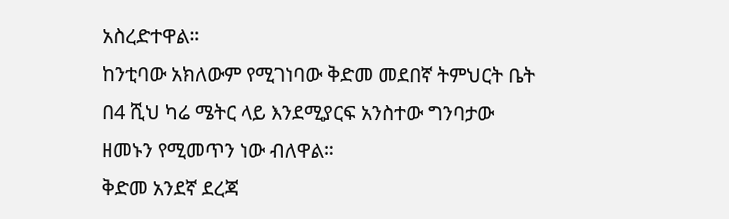አስረድተዋል።
ከንቲባው አክለውም የሚገነባው ቅድመ መደበኛ ትምህርት ቤት በ4 ሺህ ካሬ ሜትር ላይ እንደሚያርፍ አንስተው ግንባታው ዘመኑን የሚመጥን ነው ብለዋል።
ቅድመ አንደኛ ደረጃ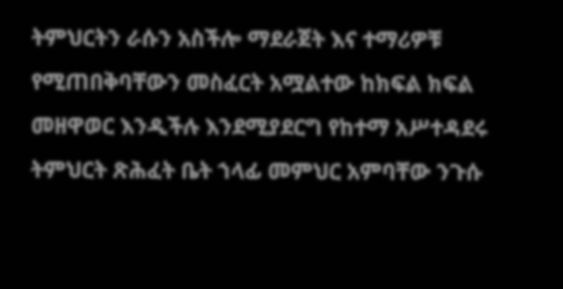ትምህርትን ራሱን አስችሎ ማደራጀት እና ተማሪዎቹ የሚጠበቅባቸውን መስፈርት አሟልተው ከክፍል ክፍል መዘዋወር እንዲችሉ እንደሚያደርግ የከተማ አሥተዳደሩ ትምህርት ጽሕፈት ቤት ኀላፊ መምህር አምባቸው ንጉሱ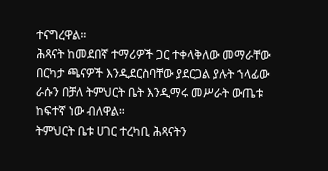ተናግረዋል።
ሕጻናት ከመደበኛ ተማሪዎች ጋር ተቀላቅለው መማራቸው በርካታ ጫናዎች እንዲደርስባቸው ያደርጋል ያሉት ኀላፊው ራሱን በቻለ ትምህርት ቤት እንዲማሩ መሥራት ውጤቱ ከፍተኛ ነው ብለዋል።
ትምህርት ቤቱ ሀገር ተረካቢ ሕጻናትን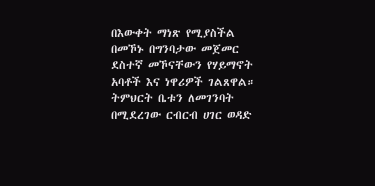በእውቀት ማነጽ የሚያስችል በመኾኑ በግንባታው መጀመር ደስተኛ መኾናቸውን የሃይማኖት አባቶች እና ነዋሪዎች ገልጸዋል።
ትምህርት ቤቱን ለመገንባት በሚደረገው ርብርብ ሀገር ወዳድ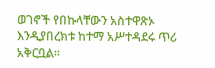ወገኖች የበኩላቸውን አስተዋጽኦ እንዲያበረክቱ ከተማ አሥተዳደሩ ጥሪ አቅርቧል።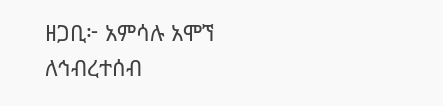ዘጋቢ፦ አምሳሉ አሞኘ
ለኅብረተሰብ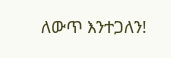ለውጥ እንተጋለን!